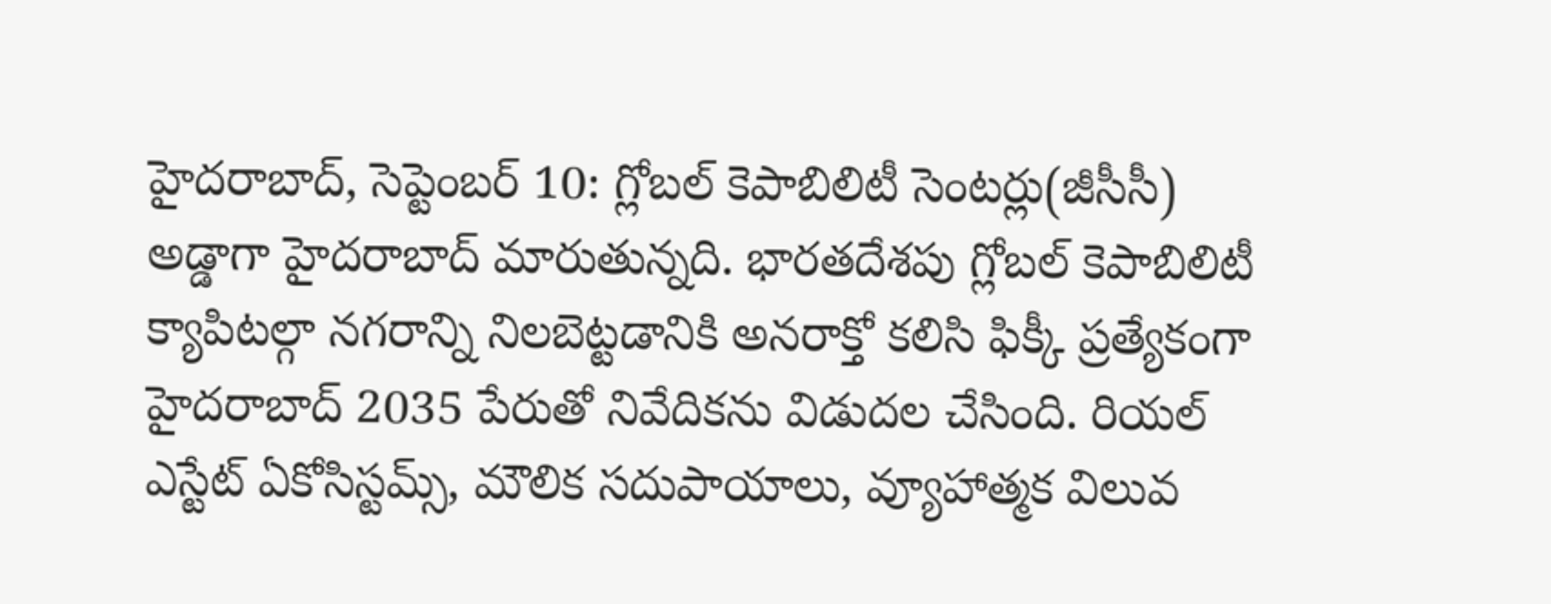హైదరాబాద్, సెప్టెంబర్ 10: గ్లోబల్ కెపాబిలిటీ సెంటర్లు(జీసీసీ) అడ్డాగా హైదరాబాద్ మారుతున్నది. భారతదేశపు గ్లోబల్ కెపాబిలిటీ క్యాపిటల్గా నగరాన్ని నిలబెట్టడానికి అనరాక్తో కలిసి ఫిక్కీ ప్రత్యేకంగా హైదరాబాద్ 2035 పేరుతో నివేదికను విడుదల చేసింది. రియల్ ఎస్టేట్ ఏకోసిస్టమ్స్, మౌలిక సదుపాయాలు, వ్యూహాత్మక విలువ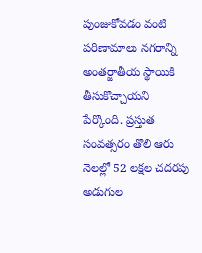పుంజుకోవడం వంటి పరిణామాలు నగరాన్ని అంతర్జాతీయ స్థాయికి తీసుకొచ్చాయని పేర్కొంది. ప్రస్తుత సంవత్సరం తొలి ఆరు నెలల్లో 52 లక్షల చదరపు అడుగుల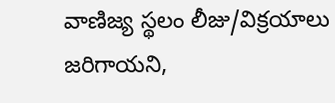వాణిజ్య స్థలం లీజు/విక్రయాలు జరిగాయని,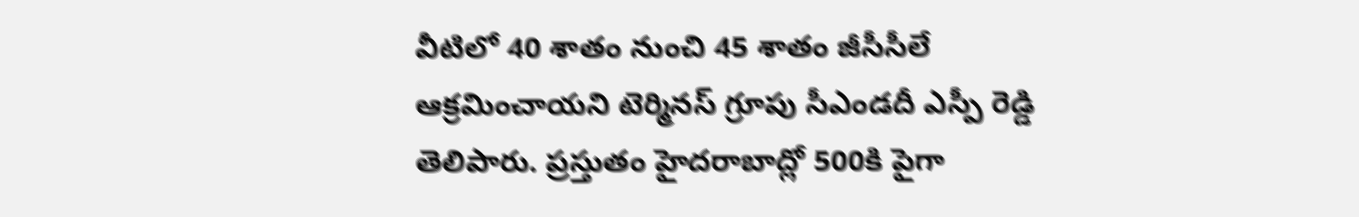వీటిలో 40 శాతం నుంచి 45 శాతం జీసీసీలే ఆక్రమించాయని టెర్మినస్ గ్రూపు సీఎండదీ ఎస్పీ రెడ్డి తెలిపారు. ప్రస్తుతం హైదరాబాద్లో 500కి పైగా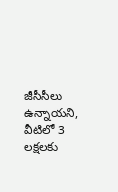జీసీసీలు ఉన్నాయని, వీటిలో 3 లక్షలకు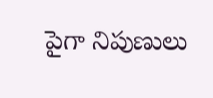పైగా నిపుణులు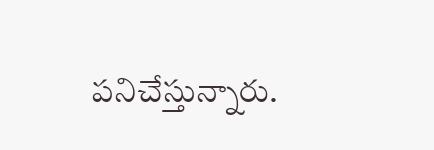పనిచేస్తున్నారు.